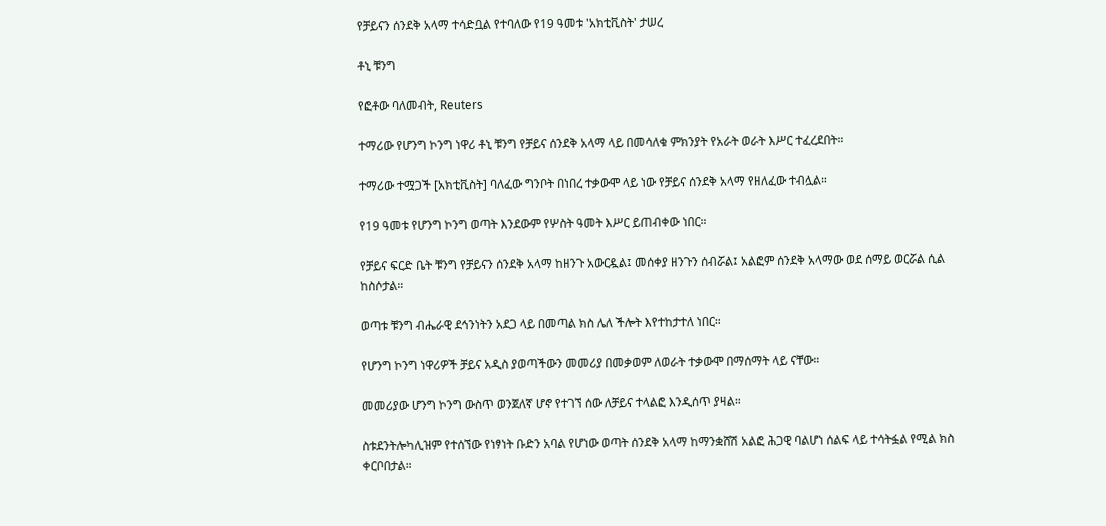የቻይናን ሰንደቅ አላማ ተሳድቧል የተባለው የ19 ዓመቱ 'አክቲቪስት' ታሠረ

ቶኒ ቹንግ

የፎቶው ባለመብት, Reuters

ተማሪው የሆንግ ኮንግ ነዋሪ ቶኒ ቹንግ የቻይና ሰንደቅ አላማ ላይ በመሳለቁ ምክንያት የአራት ወራት እሥር ተፈረደበት።

ተማሪው ተሟጋች [አክቲቪስት] ባለፈው ግንቦት በነበረ ተቃውሞ ላይ ነው የቻይና ሰንደቅ አላማ የዘለፈው ተብሏል።

የ19 ዓመቱ የሆንግ ኮንግ ወጣት እንደውም የሦስት ዓመት እሥር ይጠብቀው ነበር።

የቻይና ፍርድ ቤት ቹንግ የቻይናን ሰንደቅ አላማ ከዘንጉ አውርዷል፤ መሰቀያ ዘንጉን ሰብሯል፤ አልፎም ሰንደቅ አላማው ወደ ሰማይ ወርሯል ሲል ከስሶታል።

ወጣቱ ቹንግ ብሔራዊ ደኅንነትን አደጋ ላይ በመጣል ክስ ሌለ ችሎት እየተከታተለ ነበር።

የሆንግ ኮንግ ነዋሪዎች ቻይና አዲስ ያወጣችውን መመሪያ በመቃወም ለወራት ተቃውሞ በማሰማት ላይ ናቸው።

መመሪያው ሆንግ ኮንግ ውስጥ ወንጀለኛ ሆኖ የተገኘ ሰው ለቻይና ተላልፎ እንዲሰጥ ያዛል።

ስቱደንትሎካሊዝም የተሰኘው የነፃነት ቡድን አባል የሆነው ወጣት ሰንደቅ አላማ ከማንቋሸሽ አልፎ ሕጋዊ ባልሆነ ሰልፍ ላይ ተሳትፏል የሚል ክስ ቀርቦበታል።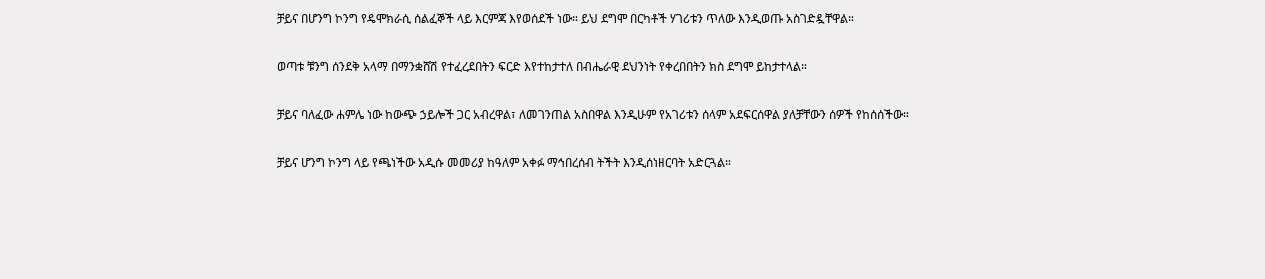ቻይና በሆንግ ኮንግ የዴሞክራሲ ሰልፈኞች ላይ እርምጃ እየወሰደች ነው። ይህ ደግሞ በርካቶች ሃገሪቱን ጥለው እንዲወጡ አስገድዷቸዋል።

ወጣቱ ቹንግ ሰንደቅ አላማ በማንቋሸሽ የተፈረደበትን ፍርድ እየተከታተለ በብሔራዊ ደህንነት የቀረበበትን ክስ ደግሞ ይከታተላል።

ቻይና ባለፈው ሐምሌ ነው ከውጭ ኃይሎች ጋር አብረዋል፣ ለመገንጠል አስበዋል እንዲሁም የአገሪቱን ሰላም አደፍርሰዋል ያለቻቸውን ሰዎች የከሰሰችው።

ቻይና ሆንግ ኮንግ ላይ የጫነችው አዲሱ መመሪያ ከዓለም አቀፉ ማኅበረሰብ ትችት እንዲሰነዘርባት አድርጓል።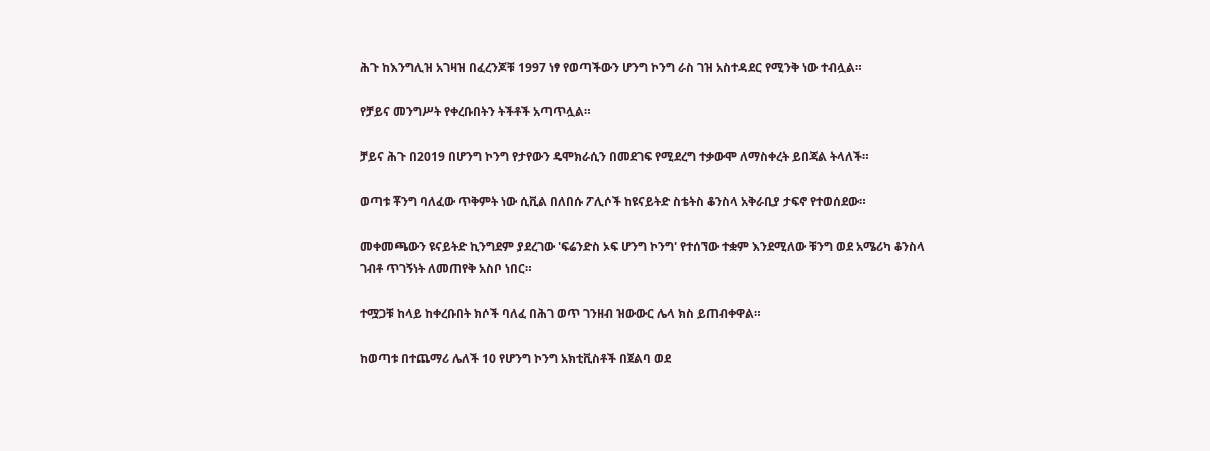ሕጉ ከእንግሊዝ አገዛዝ በፈረንጆቹ 1997 ነፃ የወጣችውን ሆንግ ኮንግ ራስ ገዝ አስተዳደር የሚንቅ ነው ተብሏል።

የቻይና መንግሥት የቀረቡበትን ትችቶች አጣጥሏል።

ቻይና ሕጉ በ2019 በሆንግ ኮንግ የታየውን ዴሞክራሲን በመደገፍ የሚደረግ ተቃውሞ ለማስቀረት ይበጃል ትላለች።

ወጣቱ ቾንግ ባለፈው ጥቅምት ነው ሲቪል በለበሱ ፖሊሶች ከዩናይትድ ስቴትስ ቆንስላ አቅራቢያ ታፍኖ የተወሰደው።

መቀመጫውን ዩናይትድ ኪንግደም ያደረገው 'ፍሬንድስ ኦፍ ሆንግ ኮንግ' የተሰኘው ተቋም እንደሚለው ቹንግ ወደ አሜሪካ ቆንስላ ገብቶ ጥገኝነት ለመጠየቅ አስቦ ነበር።

ተሟጋቹ ከላይ ከቀረቡበት ክሶች ባለፈ በሕገ ወጥ ገንዘብ ዝውውር ሌላ ክስ ይጠብቀዋል።

ከወጣቱ በተጨማሪ ሌለች 10 የሆንግ ኮንግ አክቲቪስቶች በጀልባ ወደ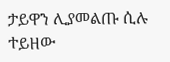ታይዋን ሊያመልጡ ሲሉ ተይዘው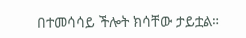በተመሳሳይ ችሎት ክሳቸው ታይቷል።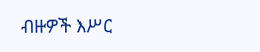ብዙዎች እሥር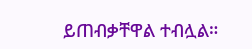ይጠብቃቸዋል ተብሏል።